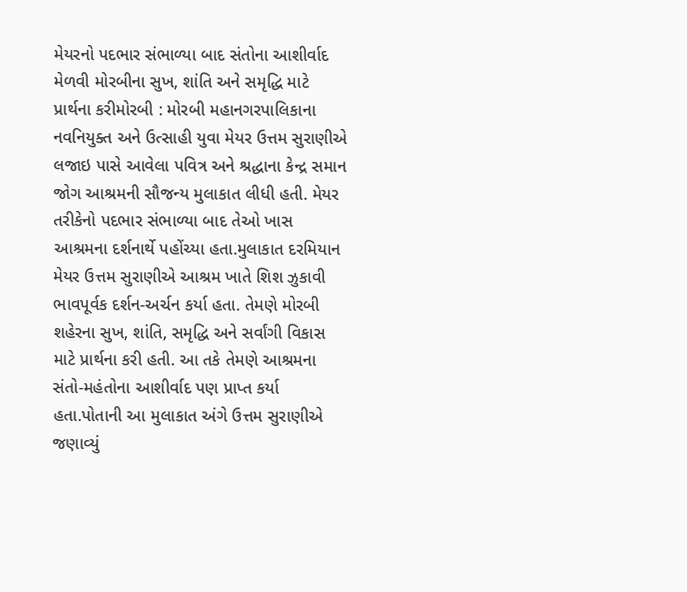મેયરનો પદભાર સંભાળ્યા બાદ સંતોના આશીર્વાદ મેળવી મોરબીના સુખ, શાંતિ અને સમૃદ્ધિ માટે પ્રાર્થના કરીમોરબી : મોરબી મહાનગરપાલિકાના નવનિયુક્ત અને ઉત્સાહી યુવા મેયર ઉત્તમ સુરાણીએ લજાઇ પાસે આવેલા પવિત્ર અને શ્રદ્ધાના કેન્દ્ર સમાન જોગ આશ્રમની સૌજન્ય મુલાકાત લીધી હતી. મેયર તરીકેનો પદભાર સંભાળ્યા બાદ તેઓ ખાસ આશ્રમના દર્શનાર્થે પહોંચ્યા હતા.મુલાકાત દરમિયાન મેયર ઉત્તમ સુરાણીએ આશ્રમ ખાતે શિશ ઝુકાવી ભાવપૂર્વક દર્શન-અર્ચન કર્યા હતા. તેમણે મોરબી શહેરના સુખ, શાંતિ, સમૃદ્ધિ અને સર્વાંગી વિકાસ માટે પ્રાર્થના કરી હતી. આ તકે તેમણે આશ્રમના સંતો-મહંતોના આશીર્વાદ પણ પ્રાપ્ત કર્યા હતા.પોતાની આ મુલાકાત અંગે ઉત્તમ સુરાણીએ જણાવ્યું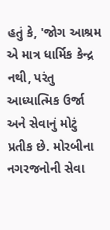હતું કે, 'જોગ આશ્રમ એ માત્ર ધાર્મિક કેન્દ્ર નથી, પરંતુ આધ્યાત્મિક ઉર્જા અને સેવાનું મોટું પ્રતીક છે. મોરબીના નગરજનોની સેવા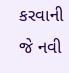કરવાની જે નવી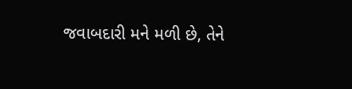જવાબદારી મને મળી છે, તેને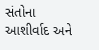સંતોના આશીર્વાદ અને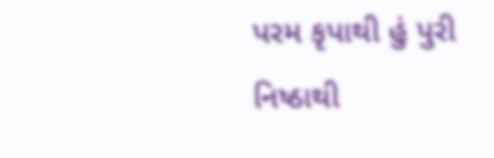પરમ કૃપાથી હું પુરી નિષ્ઠાથી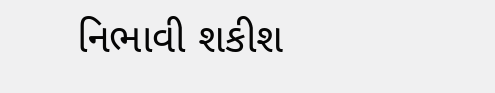નિભાવી શકીશ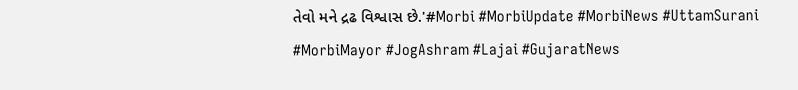તેવો મને દ્રઢ વિશ્વાસ છે.'#Morbi #MorbiUpdate #MorbiNews #UttamSurani #MorbiMayor #JogAshram #Lajai #GujaratNews